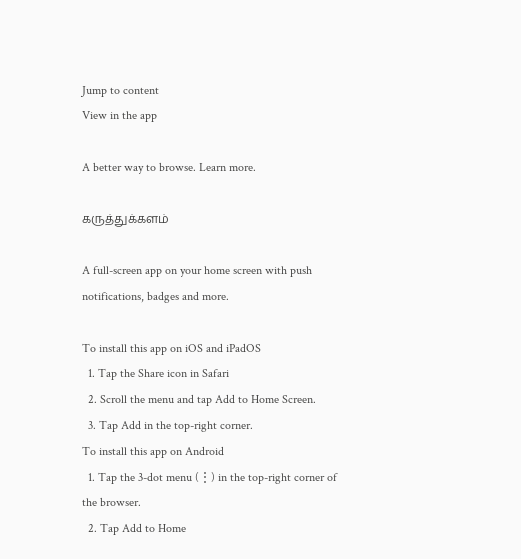Jump to content
View in the app

A better way to browse. Learn more.

கருத்துக்களம்

A full-screen app on your home screen with push notifications, badges and more.

To install this app on iOS and iPadOS
  1. Tap the Share icon in Safari
  2. Scroll the menu and tap Add to Home Screen.
  3. Tap Add in the top-right corner.
To install this app on Android
  1. Tap the 3-dot menu (⋮) in the top-right corner of the browser.
  2. Tap Add to Home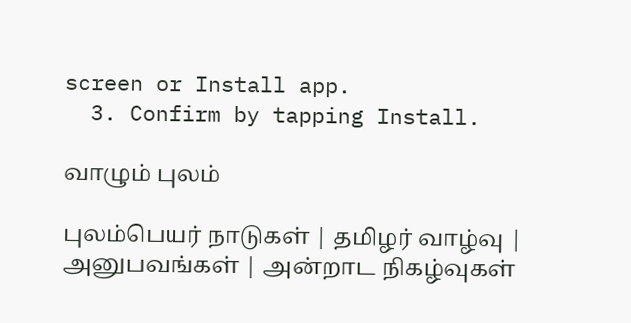screen or Install app.
  3. Confirm by tapping Install.

வாழும் புலம்

புலம்பெயர் நாடுகள் | தமிழர் வாழ்வு | அனுபவங்கள் | அன்றாட நிகழ்வுகள்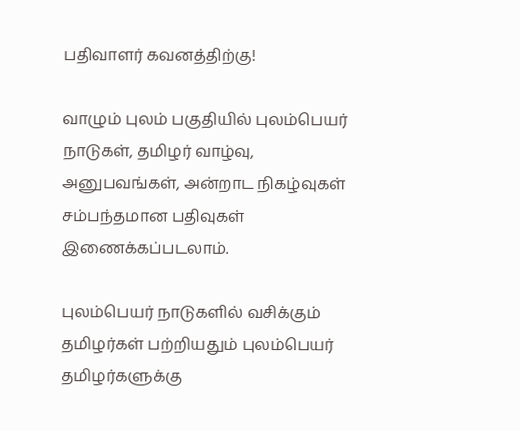பதிவாளர் கவனத்திற்கு!

வாழும் புலம் பகுதியில் புலம்பெயர் நாடுகள், தமிழர் வாழ்வு, அனுபவங்கள், அன்றாட நிகழ்வுகள் சம்பந்தமான பதிவுகள் இணைக்கப்படலாம்.

புலம்பெயர் நாடுகளில் வசிக்கும் தமிழர்கள் பற்றியதும் புலம்பெயர் தமிழர்களுக்கு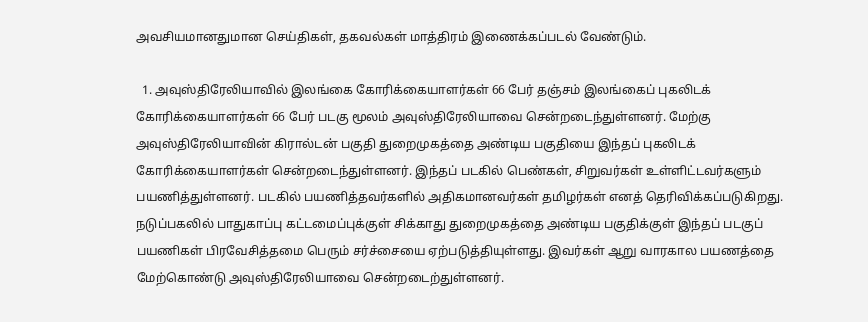அவசியமானதுமான செய்திகள், தகவல்கள் மாத்திரம் இணைக்கப்படல் வேண்டும்.

  1. அவுஸ்திரேலியாவில் இலங்கை கோரிக்கையாளர்கள் 66 பேர் தஞ்சம் இலங்கைப் புகலிடக் கோரிக்கையாளர்கள் 66 பேர் படகு மூலம் அவுஸ்திரேலியாவை சென்றடைந்துள்ளனர். மேற்கு அவுஸ்திரேலியாவின் கிரால்டன் பகுதி துறைமுகத்தை அண்டிய பகுதியை இந்தப் புகலிடக் கோரிக்கையாளர்கள் சென்றடைந்துள்ளனர். இந்தப் படகில் பெண்கள், சிறுவர்கள் உள்ளிட்டவர்களும் பயணித்துள்ளனர். படகில் பயணித்தவர்களில் அதிகமானவர்கள் தமிழர்கள் எனத் தெரிவிக்கப்படுகிறது. நடுப்பகலில் பாதுகாப்பு கட்டமைப்புக்குள் சிக்காது துறைமுகத்தை அண்டிய பகுதிக்குள் இந்தப் படகுப் பயணிகள் பிரவேசித்தமை பெரும் சர்ச்சையை ஏற்படுத்தியுள்ளது. இவர்கள் ஆறு வாரகால பயணத்தை மேற்கொண்டு அவுஸ்திரேலியாவை சென்றடைற்துள்ளனர்.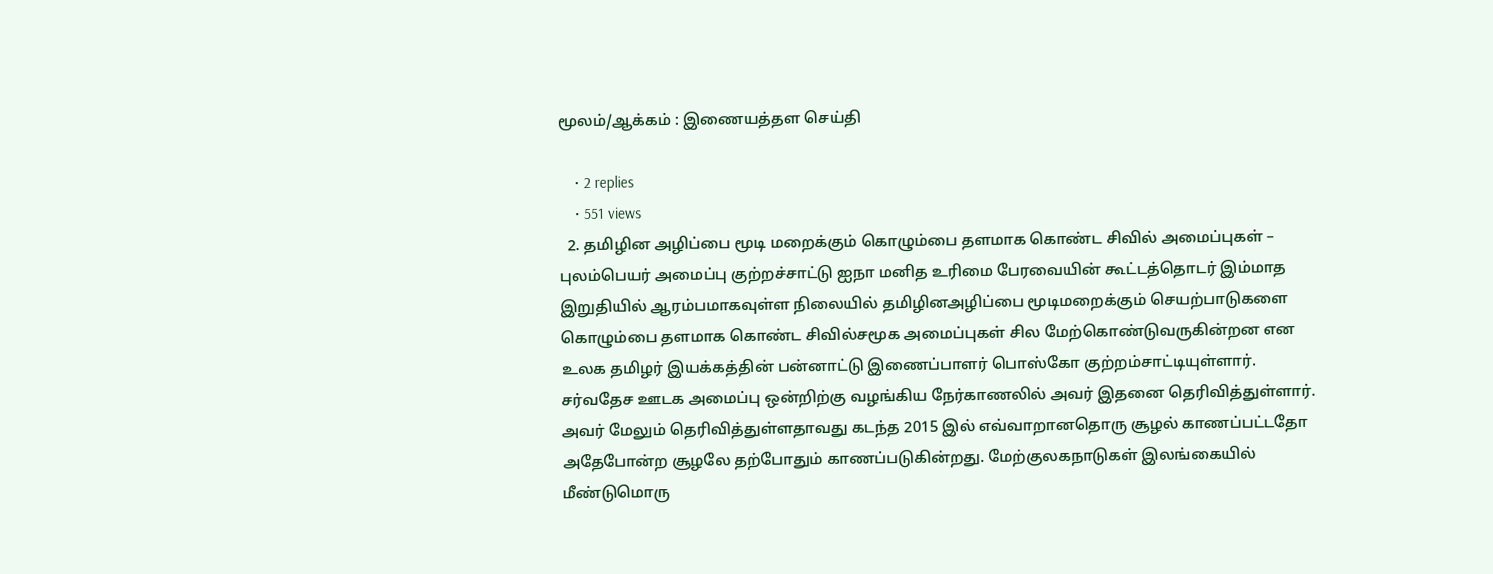மூலம்/ஆக்கம் : இணையத்தள செய்தி

    • 2 replies
    • 551 views
  2. தமிழின அழிப்பை மூடி மறைக்கும் கொழும்பை தளமாக கொண்ட சிவில் அமைப்புகள் – புலம்பெயர் அமைப்பு குற்றச்சாட்டு ஐநா மனித உரிமை பேரவையின் கூட்டத்தொடர் இம்மாத இறுதியில் ஆரம்பமாகவுள்ள நிலையில் தமிழினஅழிப்பை மூடிமறைக்கும் செயற்பாடுகளை கொழும்பை தளமாக கொண்ட சிவில்சமூக அமைப்புகள் சில மேற்கொண்டுவருகின்றன என உலக தமிழர் இயக்கத்தின் பன்னாட்டு இணைப்பாளர் பொஸ்கோ குற்றம்சாட்டியுள்ளார். சர்வதேச ஊடக அமைப்பு ஒன்றிற்கு வழங்கிய நேர்காணலில் அவர் இதனை தெரிவித்துள்ளார். அவர் மேலும் தெரிவித்துள்ளதாவது கடந்த 2015 இல் எவ்வாறானதொரு சூழல் காணப்பட்டதோ அதேபோன்ற சூழலே தற்போதும் காணப்படுகின்றது. மேற்குலகநாடுகள் இலங்கையில் மீண்டுமொரு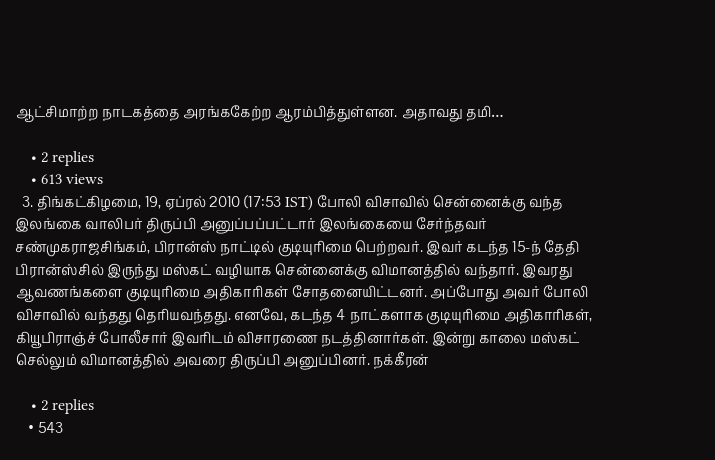ஆட்சிமாற்ற நாடகத்தை அரங்ககேற்ற ஆரம்பித்துள்ளன. அதாவது தமி…

    • 2 replies
    • 613 views
  3. திங்கட்கிழமை, 19, ஏப்ரல் 2010 (17:53 IST) போலி விசாவில் சென்னைக்கு வந்த இலங்கை வாலிபர் திருப்பி அனுப்பப்பட்டார் இலங்கையை சேர்ந்தவர் சண்முகராஜசிங்கம், பிரான்ஸ் நாட்டில் குடியுரிமை பெற்றவர். இவர் கடந்த 15-ந் தேதி பிரான்ஸ்சில் இருந்து மஸ்கட் வழியாக சென்னைக்கு விமானத்தில் வந்தார். இவரது ஆவணங்களை குடியுரிமை அதிகாரிகள் சோதனையிட்டனர். அப்போது அவர் போலி விசாவில் வந்தது தெரியவந்தது. எனவே, கடந்த 4 நாட்களாக குடியுரிமை அதிகாரிகள், கியூபிராஞ்ச் போலீசார் இவரிடம் விசாரணை நடத்தினார்கள். இன்று காலை மஸ்கட் செல்லும் விமானத்தில் அவரை திருப்பி அனுப்பினர். நக்கீரன்

    • 2 replies
    • 543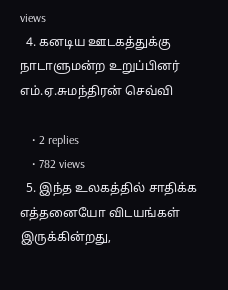views
  4. கனடிய ஊடகத்துக்கு நாடாளுமன்ற உறுப்பினர் எம்.ஏ.சுமந்திரன் செவ்வி

    • 2 replies
    • 782 views
  5. இந்த உலகத்தில் சாதிக்க எத்தனையோ விடயங்கள் இருக்கின்றது,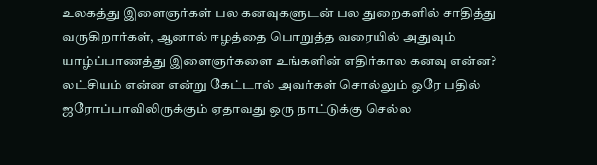உலகத்து இளைஞர்கள் பல கனவுகளுடன் பல துறைகளில் சாதித்து வருகிறார்கள், ஆனால் ஈழத்தை பொறுத்த வரையில் அதுவும் யாழ்ப்பாணத்து இளைஞர்களை உங்களின் எதிர்கால கனவு என்ன? லட்சியம் என்ன என்று கேட்டால் அவர்கள் சொல்லும் ஒரே பதில் ஜரோப்பாவிலிருக்கும் ஏதாவது ஒரு நாட்டுக்கு செல்ல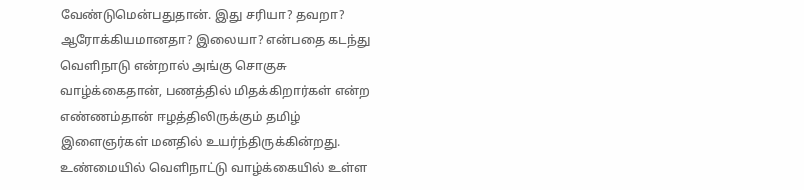வேண்டுமென்பதுதான். இது சரியா? தவறா? ஆரோக்கியமானதா? இலையா? என்பதை கடந்து வெளிநாடு என்றால் அங்கு சொகுசு வாழ்க்கைதான், பணத்தில் மிதக்கிறார்கள் என்ற எண்ணம்தான் ஈழத்திலிருக்கும் தமிழ் இளைஞர்கள் மனதில் உயர்ந்திருக்கின்றது. உண்மையில் வெளிநாட்டு வாழ்க்கையில் உள்ள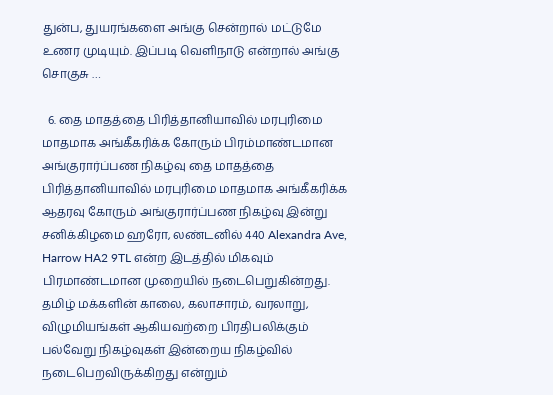துன்ப, துயரங்களை அங்கு சென்றால் மட்டுமே உணர முடியும். இப்படி வெளிநாடு என்றால் அங்கு சொகுசு …

  6. தை மாதத்தை பிரித்தானியாவில் மரபுரிமை மாதமாக அங்கீகரிக்க கோரும் பிரம்மாண்டமான அங்குரார்ப்பண நிகழ்வு தை மாதத்தை பிரித்தானியாவில் மரபுரிமை மாதமாக அங்கீகரிக்க ஆதரவு கோரும் அங்குரார்ப்பண நிகழ்வு இன்று சனிக்கிழமை ஹரோ, லண்டனில் 440 Alexandra Ave, Harrow HA2 9TL என்ற இடத்தில் மிகவும் பிரமாண்டமான முறையில் நடைபெறுகின்றது. தமிழ் மக்களின் காலை, கலாசாரம், வரலாறு, விழுமியங்கள் ஆகியவற்றை பிரதிபலிக்கும் பல்வேறு நிகழ்வுகள் இன்றைய நிகழ்வில் நடைபெறவிருக்கிறது என்றும்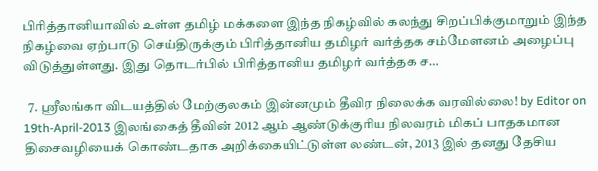பிரித்தானியாவில் உள்ள தமிழ் மக்களை இந்த நிகழ்வில் கலந்து சிறப்பிக்குமாறும் இந்த நிகழ்வை ஏற்பாடு செய்திருக்கும் பிரித்தானிய தமிழர் வர்த்தக சம்மேளனம் அழைப்பு விடுத்துள்ளது. இது தொடர்பில் பிரித்தானிய தமிழர் வர்த்தக ச…

  7. ஶ்ரீலங்கா விடயத்தில் மேற்குலகம் இன்னமும் தீவிர நிலைக்க வரவில்லை! by Editor on 19th-April-2013 இலங்கைத் தீவின் 2012 ஆம் ஆண்டுக்குரிய நிலவரம் மிகப் பாதகமான திசைவழியைக் கொண்டதாக அறிக்கையிட்டுள்ள லண்டன், 2013 இல் தனது தேசிய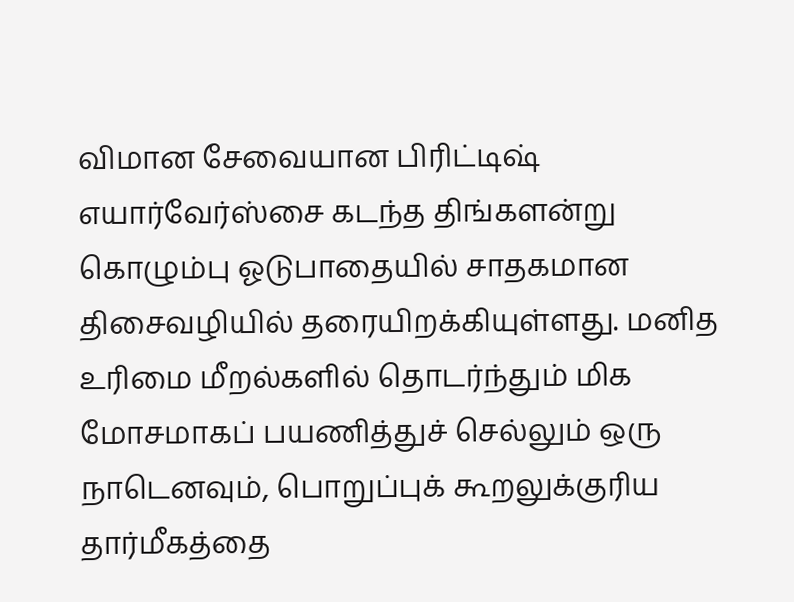விமான சேவையான பிரிட்டிஷ் எயார்வேர்ஸ்சை கடந்த திங்களன்று கொழும்பு ஓடுபாதையில் சாதகமான திசைவழியில் தரையிறக்கியுள்ளது. மனித உரிமை மீறல்களில் தொடர்ந்தும் மிக மோசமாகப் பயணித்துச் செல்லும் ஒரு நாடெனவும், பொறுப்புக் கூறலுக்குரிய தார்மீகத்தை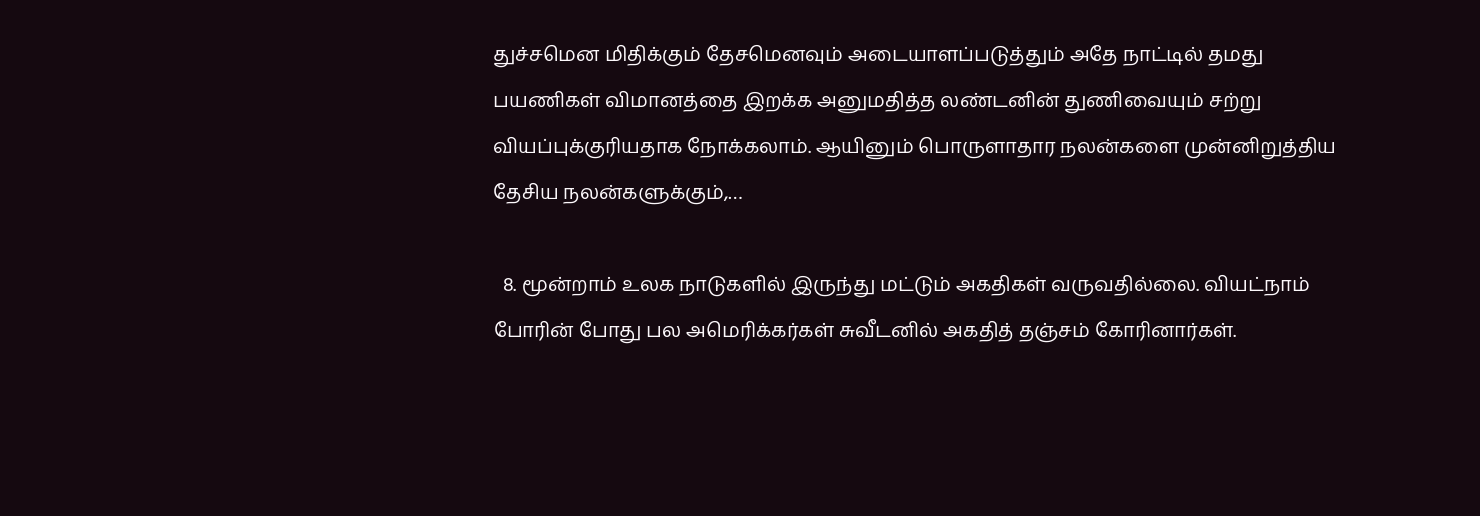துச்சமென மிதிக்கும் தேசமெனவும் அடையாளப்படுத்தும் அதே நாட்டில் தமது பயணிகள் விமானத்தை இறக்க அனுமதித்த லண்டனின் துணிவையும் சற்று வியப்புக்குரியதாக நோக்கலாம். ஆயினும் பொருளாதார நலன்களை முன்னிறுத்திய தேசிய நலன்களுக்கும்,…

  8. மூன்றாம் உலக நாடுகளில் இருந்து மட்டும் அகதிகள் வருவதில்லை. வியட்நாம் போரின் போது பல அமெரிக்கர்கள் சுவீடனில் அகதித் தஞ்சம் கோரினார்கள்.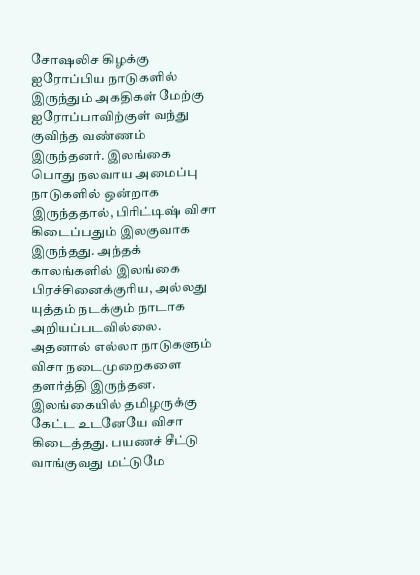சோஷலிச கிழக்கு ஐரோப்பிய நாடுகளில் இருந்தும் அகதிகள் மேற்கு ஐரோப்பாவிற்குள் வந்து குவிந்த வண்ணம் இருந்தனர். இலங்கை பொது நலவாய அமைப்பு நாடுகளில் ஒன்றாக இருந்ததால், பிரிட்டிஷ் விசா கிடைப்பதும் இலகுவாக இருந்தது. அந்தக் காலங்களில் இலங்கை பிரச்சினைக்குரிய, அல்லது யுத்தம் நடக்கும் நாடாக அறியப்படவில்லை. அதனால் எல்லா நாடுகளும் விசா நடைமுறைகளை தளர்த்தி இருந்தன. இலங்கையில் தமிழருக்கு கேட்ட உடனேயே விசா கிடைத்தது. பயணச் சீட்டு வாங்குவது மட்டுமே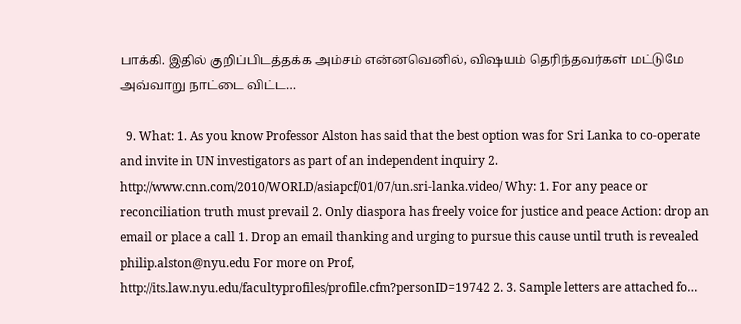பாக்கி. இதில் குறிப்பிடத்தக்க அம்சம் என்னவெனில், விஷயம் தெரிந்தவர்கள் மட்டுமே அவ்வாறு நாட்டை விட்ட…

  9. What: 1. As you know Professor Alston has said that the best option was for Sri Lanka to co-operate and invite in UN investigators as part of an independent inquiry 2. http://www.cnn.com/2010/WORLD/asiapcf/01/07/un.sri-lanka.video/ Why: 1. For any peace or reconciliation truth must prevail 2. Only diaspora has freely voice for justice and peace Action: drop an email or place a call 1. Drop an email thanking and urging to pursue this cause until truth is revealed philip.alston@nyu.edu For more on Prof, http://its.law.nyu.edu/facultyprofiles/profile.cfm?personID=19742 2. 3. Sample letters are attached fo…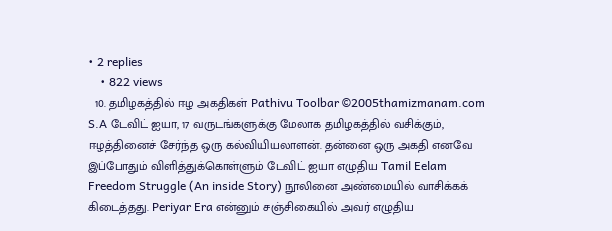• 2 replies
    • 822 views
  10. தமிழகத்தில் ஈழ அகதிகள் Pathivu Toolbar ©2005thamizmanam.com S.A டேவிட் ஐயா, 17 வருடங்களுக்கு மேலாக தமிழகத்தில் வசிக்கும், ஈழத்தினைச் சேர்ந்த ஒரு கல்வியியலாளன். தன்னை ஒரு அகதி எனவே இப்போதும் விளித்துக்கொள்ளும் டேவிட் ஐயா எழுதிய Tamil Eelam Freedom Struggle (An inside Story) நூலினை அண்மையில் வாசிக்கக் கிடைத்தது. Periyar Era என்னும் சஞ்சிகையில் அவர் எழுதிய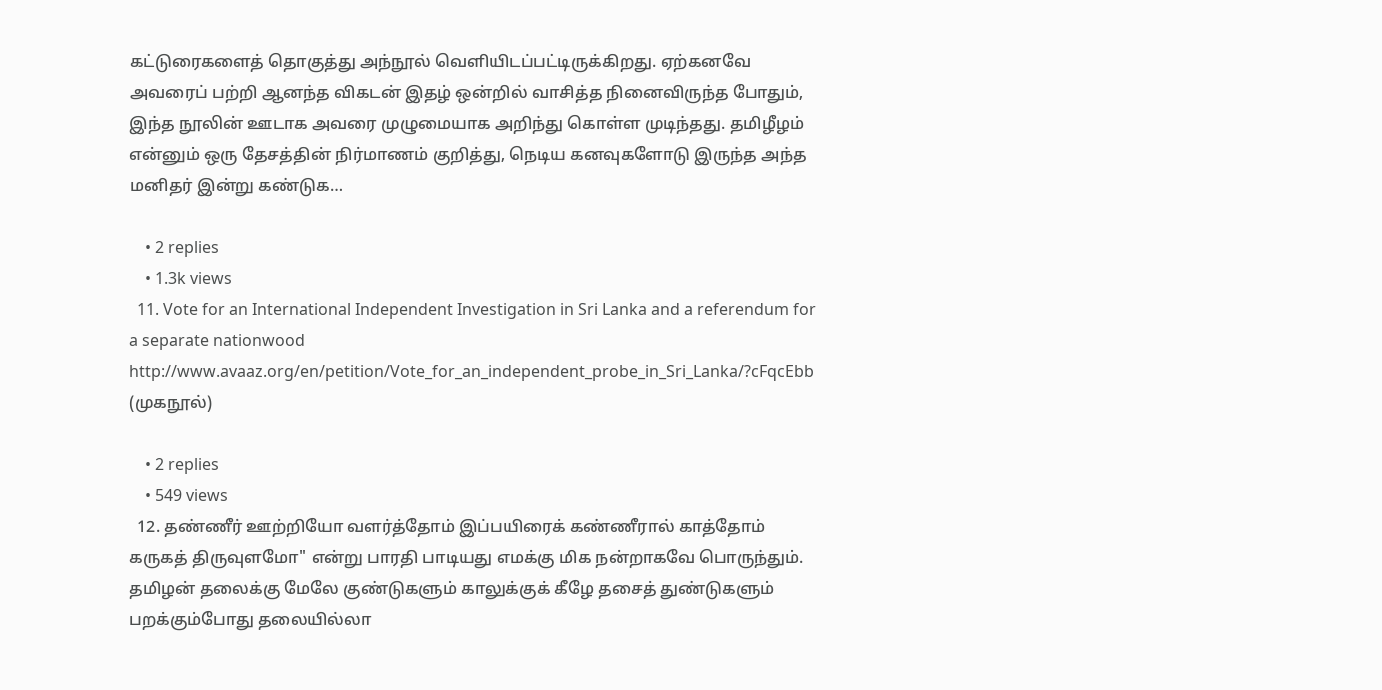கட்டுரைகளைத் தொகுத்து அந்நூல் வெளியிடப்பட்டிருக்கிறது. ஏற்கனவே அவரைப் பற்றி ஆனந்த விகடன் இதழ் ஒன்றில் வாசித்த நினைவிருந்த போதும், இந்த நூலின் ஊடாக அவரை முழுமையாக அறிந்து கொள்ள முடிந்தது. தமிழீழம் என்னும் ஒரு தேசத்தின் நிர்மாணம் குறித்து, நெடிய கனவுகளோடு இருந்த அந்த மனிதர் இன்று கண்டுக…

    • 2 replies
    • 1.3k views
  11. Vote for an International Independent Investigation in Sri Lanka and a referendum for a separate nationwood http://www.avaaz.org/en/petition/Vote_for_an_independent_probe_in_Sri_Lanka/?cFqcEbb (முகநூல்)

    • 2 replies
    • 549 views
  12. தண்ணீர் ஊற்றியோ வளர்த்தோம் இப்பயிரைக் கண்ணீரால் காத்தோம் கருகத் திருவுளமோ" என்று பாரதி பாடியது எமக்கு மிக நன்றாகவே பொருந்தும். தமிழன் தலைக்கு மேலே குண்டுகளும் காலுக்குக் கீழே தசைத் துண்டுகளும் பறக்கும்போது தலையில்லா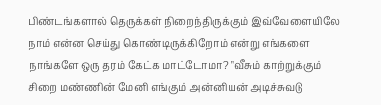பிண்டங்களால் தெருக்கள் நிறைந்திருக்கும் இவ்வேளையிலே நாம் என்ன செய்து கொண்டிருக்கிறோம் என்று எங்களை நாங்களே ஒரு தரம் கேட்க மாட்டோமா? "வீசும் காற்றுக்கும் சிறை மண்ணின் மேனி எங்கும் அன்னியன் அடிச்சுவடு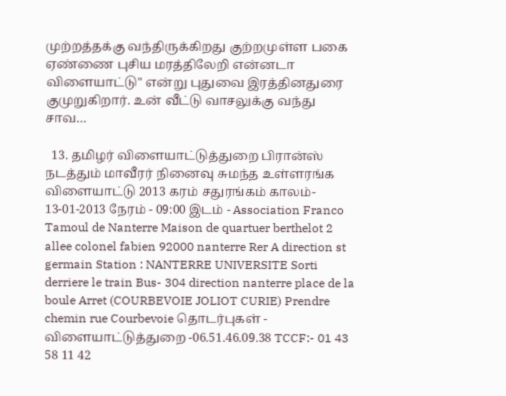முற்றத்தக்கு வந்திருக்கிறது குற்றமுள்ள பகை ஏண்ணை புசிய மரத்திலேறி என்னடா விளையாட்டு" என்று புதுவை இரத்தினதுரை குமுறுகிறார். உன் வீட்டு வாசலுக்கு வந்து சாவ…

  13. தமிழர் விளையாட்டுத்துறை பிரான்ஸ் நடத்தும் மாவீரர் நினைவு சுமந்த உள்ளரங்க விளையாட்டு 2013 கரம் சதுரங்கம் காலம்- 13-01-2013 நேரம் - 09:00 இடம் - Association Franco Tamoul de Nanterre Maison de quartuer berthelot 2 allee colonel fabien 92000 nanterre Rer A direction st germain Station : NANTERRE UNIVERSITE Sorti derriere le train Bus- 304 direction nanterre place de la boule Arret (COURBEVOIE JOLIOT CURIE) Prendre chemin rue Courbevoie தொடர்புகள் - விளையாட்டுத்துறை -06.51.46.09.38 TCCF:- 01 43 58 11 42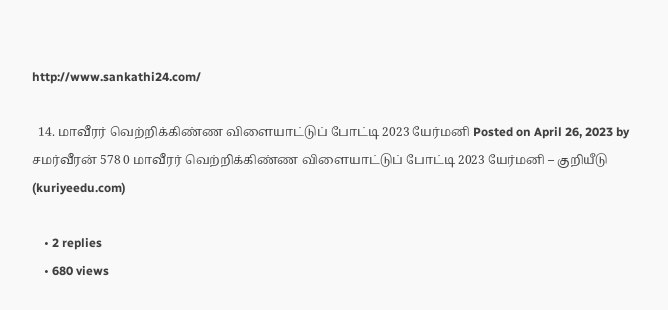http://www.sankathi24.com/

  14. மாவீரர் வெற்றிக்கிண்ண விளையாட்டுப் போட்டி 2023 யேர்மனி Posted on April 26, 2023 by சமர்வீரன் 578 0 மாவீரர் வெற்றிக்கிண்ண விளையாட்டுப் போட்டி 2023 யேர்மனி – குறியீடு (kuriyeedu.com)

    • 2 replies
    • 680 views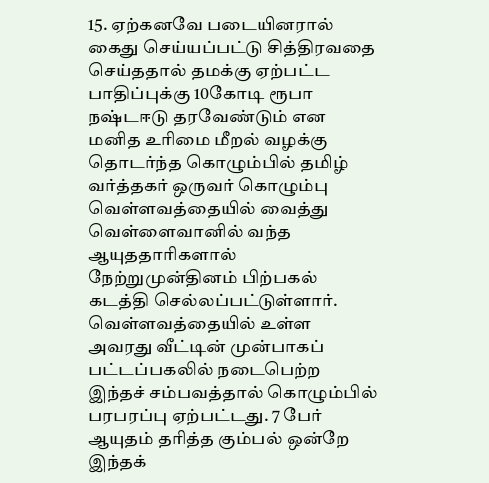15. ஏற்கனவே படையினரால் கைது செய்யப்பட்டு சித்திரவதை செய்ததால் தமக்கு ஏற்பட்ட பாதிப்புக்கு 10கோடி ரூபா நஷ்டஈடு தரவேண்டும் என மனித உரிமை மீறல் வழக்கு தொடர்ந்த கொழும்பில் தமிழ் வர்த்தகர் ஒருவர் கொழும்பு வெள்ளவத்தையில் வைத்து வெள்ளைவானில் வந்த ஆயுததாரிகளால் நேற்றுமுன்தினம் பிற்பகல் கடத்தி செல்லப்பட்டுள்ளார். வெள்ளவத்தையில் உள்ள அவரது வீட்டின் முன்பாகப் பட்டப்பகலில் நடைபெற்ற இந்தச் சம்பவத்தால் கொழும்பில் பரபரப்பு ஏற்பட்டது. 7 பேர் ஆயுதம் தரித்த கும்பல் ஒன்றே இந்தக்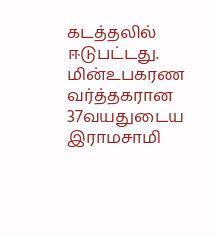கடத்தலில் ஈடுபட்டது. மின்உபகரண வர்த்தகரான 37வயதுடைய இராமசாமி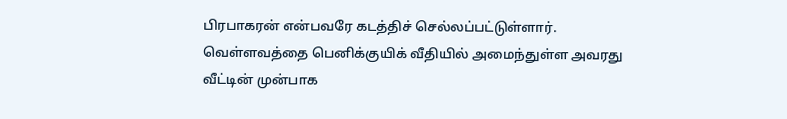பிரபாகரன் என்பவரே கடத்திச் செல்லப்பட்டுள்ளார். வெள்ளவத்தை பெனிக்குயிக் வீதியில் அமைந்துள்ள அவரது வீட்டின் முன்பாக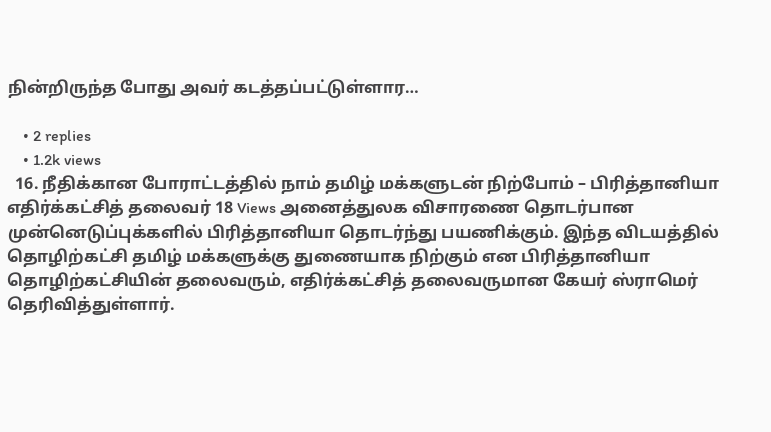நின்றிருந்த போது அவர் கடத்தப்பட்டுள்ளார…

    • 2 replies
    • 1.2k views
  16. நீதிக்கான போராட்டத்தில் நாம் தமிழ் மக்களுடன் நிற்போம் – பிரித்தானியா எதிர்க்கட்சித் தலைவர் 18 Views அனைத்துலக விசாரணை தொடர்பான முன்னெடுப்புக்களில் பிரித்தானியா தொடர்ந்து பயணிக்கும். இந்த விடயத்தில் தொழிற்கட்சி தமிழ் மக்களுக்கு துணையாக நிற்கும் என பிரித்தானியா தொழிற்கட்சியின் தலைவரும், எதிர்க்கட்சித் தலைவருமான கேயர் ஸ்ராமெர் தெரிவித்துள்ளார்.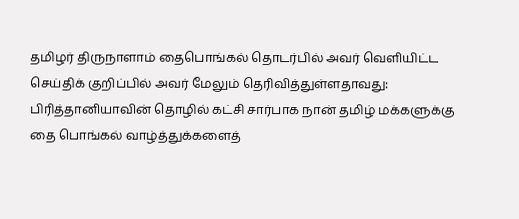தமிழர் திருநாளாம் தைபொங்கல் தொடர்பில் அவர் வெளியிட்ட செய்திக் குறிப்பில் அவர் மேலும் தெரிவித்துள்ளதாவது: பிரித்தானியாவின் தொழில் கட்சி சார்பாக நான் தமிழ் மக்களுக்கு தை பொங்கல் வாழ்த்துக்களைத்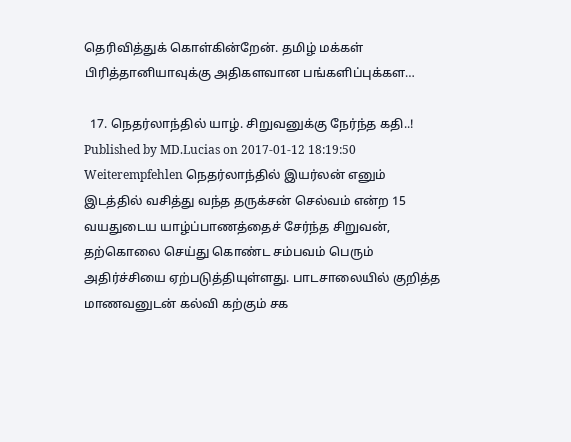தெரிவித்துக் கொள்கின்றேன். தமிழ் மக்கள் பிரித்தானியாவுக்கு அதிகளவான பங்களிப்புக்கள…

  17. நெதர்லாந்தில் யாழ். சிறுவனுக்கு நேர்ந்த கதி..! Published by MD.Lucias on 2017-01-12 18:19:50 Weiterempfehlen நெத‌ர்லாந்தில் இயர்லன் எனும் இட‌த்தில் வசித்து வந்த த‌ருக்ச‌ன் செல்வ‌ம் என்ற‌ 15 வ‌ய‌துடைய யாழ்ப்பாணத்தைச் சேர்ந்த சிறுவ‌ன், த‌ற்கொலை செய்து கொண்ட சம்பவம் பெரும் அதிர்ச்சியை ஏற்படுத்தியுள்ளது. பாட‌சாலையில் குறித்த மாணவனுடன் கல்வி கற்கும் ச‌க‌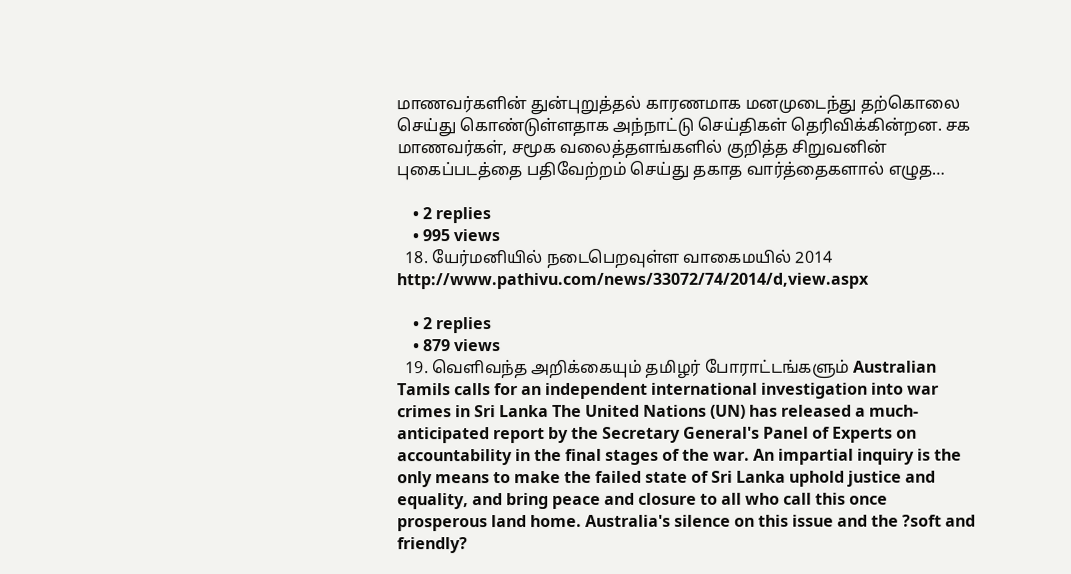மாண‌வ‌ர்க‌ளின் துன்புறுத்த‌ல் கார‌ண‌மாக‌ ம‌ன‌முடைந்து தற்கொலை செய்து கொண்டுள்ளதாக அந்நாட்டு செய்திகள் தெரிவிக்கின்றன. ச‌க‌ மாண‌வ‌ர்க‌ள், சமூக வலைத்தளங்களில் குறித்த சிறுவனின் புகைப்படத்தை பதிவேற்றம் செய்து தகாத வார்த்தைகளால் எழுத…

    • 2 replies
    • 995 views
  18. யேர்மனியில் நடைபெறவுள்ள வாகைமயில் 2014 http://www.pathivu.com/news/33072/74/2014/d,view.aspx

    • 2 replies
    • 879 views
  19. வெளிவந்த அறிக்கையும் தமிழர் போராட்டங்களும் Australian Tamils calls for an independent international investigation into war crimes in Sri Lanka The United Nations (UN) has released a much-anticipated report by the Secretary General's Panel of Experts on accountability in the final stages of the war. An impartial inquiry is the only means to make the failed state of Sri Lanka uphold justice and equality, and bring peace and closure to all who call this once prosperous land home. Australia's silence on this issue and the ?soft and friendly?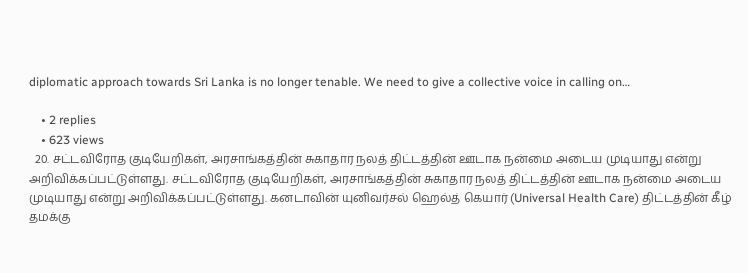diplomatic approach towards Sri Lanka is no longer tenable. We need to give a collective voice in calling on…

    • 2 replies
    • 623 views
  20. சட்டவிரோத குடியேறிகள், அரசாங்கத்தின் சுகாதார நலத் திட்டத்தின் ஊடாக நன்மை அடைய முடியாது என்று அறிவிக்கப்பட்டுள்ளது. சட்டவிரோத குடியேறிகள், அரசாங்கத்தின் சுகாதார நலத் திட்டத்தின் ஊடாக நன்மை அடைய முடியாது என்று அறிவிக்கப்பட்டுள்ளது. கனடாவின் யுனிவர்சல் ஹெல்த் கெயார் (Universal Health Care) திட்டத்தின் கீழ் தமக்கு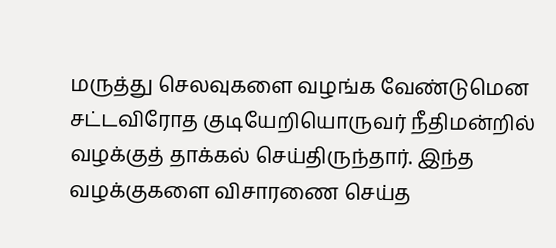மருத்து செலவுகளை வழங்க வேண்டுமென சட்டவிரோத குடியேறியொருவர் நீதிமன்றில் வழக்குத் தாக்கல் செய்திருந்தார். இந்த வழக்குகளை விசாரணை செய்த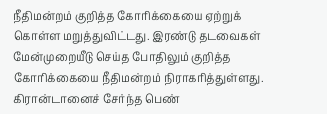நீதிமன்றம் குறித்த கோரிக்கையை ஏற்றுக் கொள்ள மறுத்துவிட்டது. இரண்டு தடவைகள் மேன்முறையீடு செய்த போதிலும் குறித்த கோரிக்கையை நீதிமன்றம் நிராகரித்துள்ளது. கிரான்டானைச் சேர்ந்த பெண்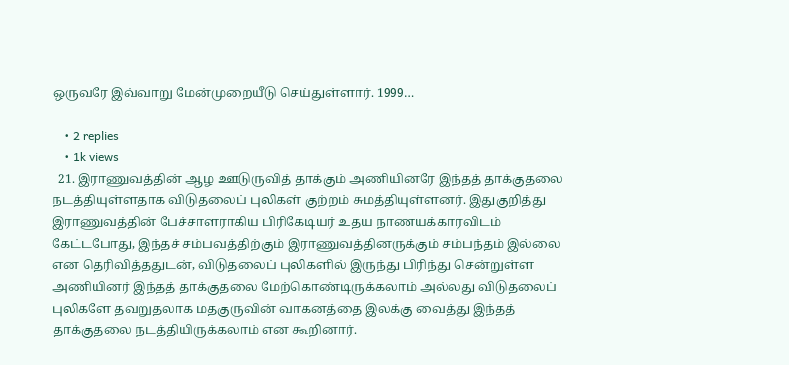ஒருவரே இவ்வாறு மேன்முறையீடு செய்துள்ளார். 1999…

    • 2 replies
    • 1k views
  21. இராணுவத்தின் ஆழ ஊடுருவித் தாக்கும் அணியினரே இந்தத் தாக்குதலை நடத்தியுள்ளதாக விடுதலைப் புலிகள் குற்றம் சுமத்தியுள்ளனர். இதுகுறித்து இராணுவத்தின் பேச்சாளராகிய பிரிகேடியர் உதய நாணயக்காரவிடம் கேட்டபோது, இந்தச் சம்பவத்திற்கும் இராணுவத்தினருக்கும் சம்பந்தம் இல்லை என தெரிவித்ததுடன், விடுதலைப் புலிகளில் இருந்து பிரிந்து சென்றுள்ள அணியினர் இந்தத் தாக்குதலை மேற்கொண்டிருக்கலாம் அல்லது விடுதலைப் புலிகளே தவறுதலாக மதகுருவின் வாகனத்தை இலக்கு வைத்து இந்தத் தாக்குதலை நடத்தியிருக்கலாம் என கூறினார்.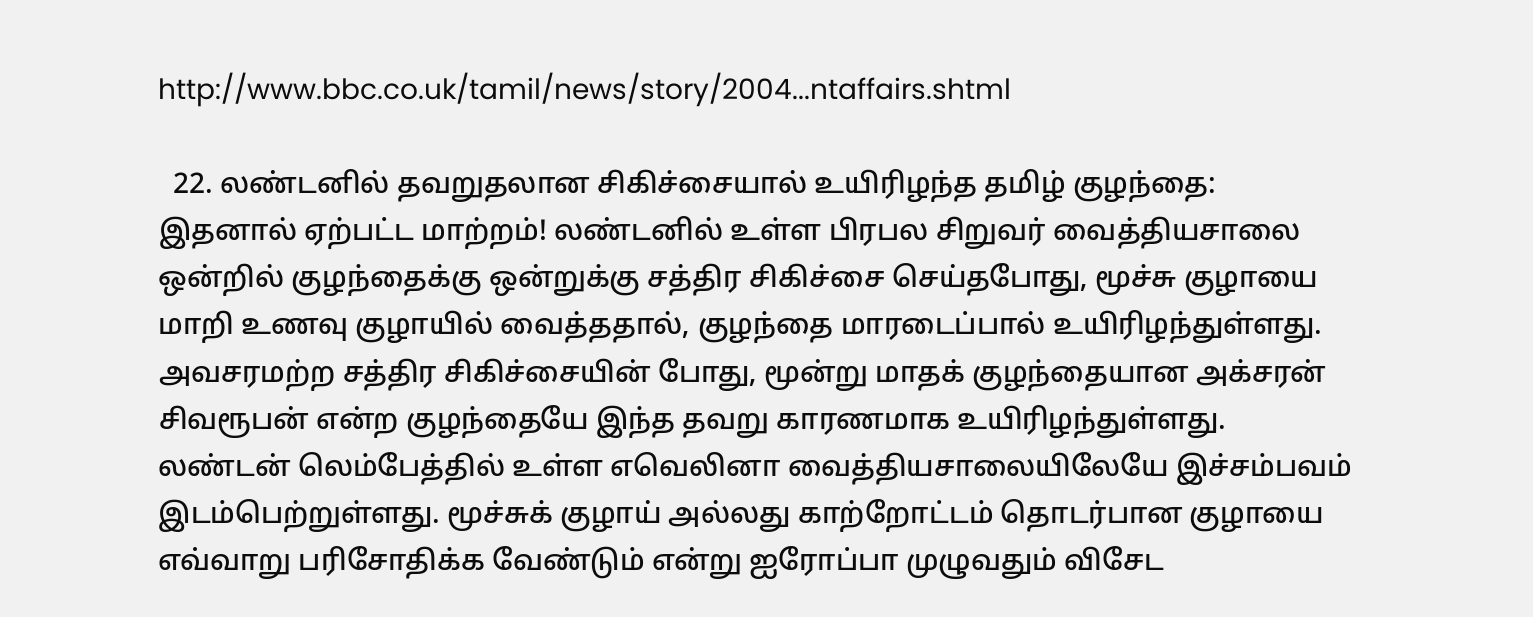http://www.bbc.co.uk/tamil/news/story/2004...ntaffairs.shtml

  22. லண்டனில் தவறுதலான சிகிச்சையால் உயிரிழந்த தமிழ் குழந்தை: இதனால் ஏற்பட்ட மாற்றம்! லண்டனில் உள்ள பிரபல சிறுவர் வைத்தியசாலை ஒன்றில் குழந்தைக்கு ஒன்றுக்கு சத்திர சிகிச்சை செய்தபோது, மூச்சு குழாயை மாறி உணவு குழாயில் வைத்ததால், குழந்தை மாரடைப்பால் உயிரிழந்துள்ளது. அவசரமற்ற சத்திர சிகிச்சையின் போது, மூன்று மாதக் குழந்தையான அக்சரன் சிவரூபன் என்ற குழந்தையே இந்த தவறு காரணமாக உயிரிழந்துள்ளது. லண்டன் லெம்பேத்தில் உள்ள எவெலினா வைத்தியசாலையிலேயே இச்சம்பவம் இடம்பெற்றுள்ளது. மூச்சுக் குழாய் அல்லது காற்றோட்டம் தொடர்பான குழாயை எவ்வாறு பரிசோதிக்க வேண்டும் என்று ஐரோப்பா முழுவதும் விசேட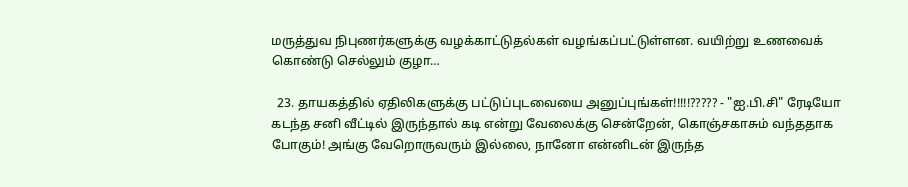மருத்துவ நிபுணர்களுக்கு வழக்காட்டுதல்கள் வழங்கப்பட்டுள்ளன. வயிற்று உணவைக் கொண்டு செல்லும் குழா…

  23. தாயகத்தில் ஏதிலிகளுக்கு பட்டுப்புடவையை அனுப்புங்கள்!!!!!????? - "ஐ.பி.சி" ரேடியோ கடந்த சனி வீட்டில் இருந்தால் கடி என்று வேலைக்கு சென்றேன், கொஞ்சகாசும் வந்ததாக போகும்! அங்கு வேறொருவரும் இல்லை, நானோ என்னிடன் இருந்த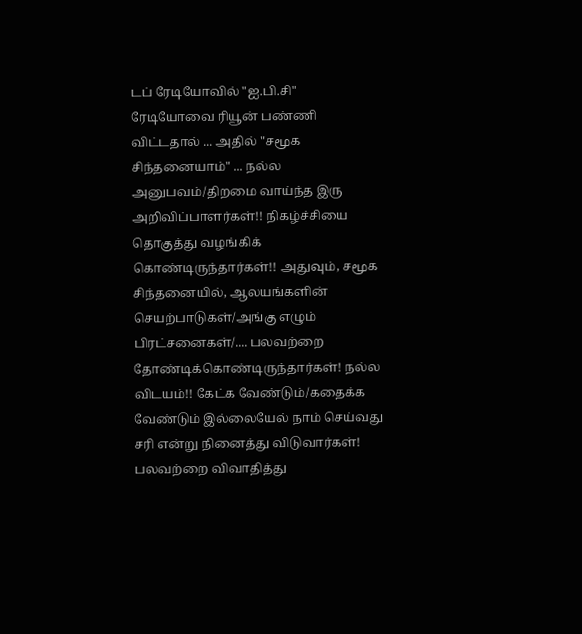டப் ரேடியோவில் "ஐ.பி.சி" ரேடியோவை ரியூன் பண்ணி விட்டதால் ... அதில் "சமூக சிந்தனையாம்" ... நல்ல அனுபவம்/திறமை வாய்ந்த இரு அறிவிப்பாளர்கள்!! நிகழ்ச்சியை தொகுத்து வழங்கிக் கொண்டிருந்தார்கள்!! அதுவும், சமூக சிந்தனையில், ஆலயங்களின் செயற்பாடுகள்/அங்கு எழும் பிரட்சனைகள்/.... பலவற்றை தோண்டிக்கொண்டிருந்தார்கள்! நல்ல விடயம்!! கேட்க வேண்டும்/கதைக்க வேண்டும் இல்லையேல் நாம் செய்வது சரி என்று நினைத்து விடுவார்கள்! பலவற்றை விவாதித்து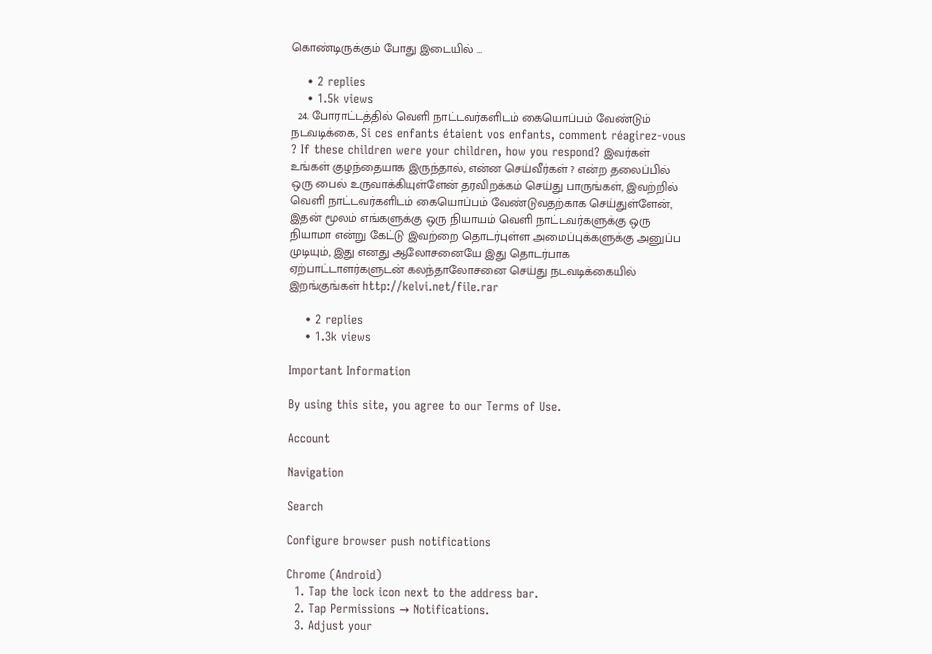கொண்டிருக்கும் போது இடையில் …

    • 2 replies
    • 1.5k views
  24. போராட்டத்தில் வெளி நாட்டவர்களிடம் கையொப்பம் வேண்டும் நடவடிக்கை, Si ces enfants étaient vos enfants, comment réagirez-vous ? If these children were your children, how you respond? இவர்கள் உங்கள் குழந்தையாக இருந்தால், என்ன செய்வீர்கள் ? என்ற தலைப்பில் ஒரு பைல் உருவாக்கியுள்ளேன் தரவிறக்கம் செய்து பாருங்கள், இவற்றில் வெளி நாட்டவர்களிடம் கையொப்பம் வேண்டுவதற்காக செய்துள்ளேன், இதன் மூலம் எங்களுக்கு ஒரு நியாயம் வெளி நாட்டவர்களுக்கு ஒரு நியாமா என்று கேட்டு இவற்றை தொடர்புள்ள அமைப்புக்களுக்கு அனுப்ப முடியும், இது எனது ஆலோசனையே இது தொடர்பாக ஏற்பாட்டாளர்களுடன் கலந்தாலோசனை செய்து நடவடிக்கையில் இறங்குங்கள் http://kelvi.net/file.rar

    • 2 replies
    • 1.3k views

Important Information

By using this site, you agree to our Terms of Use.

Account

Navigation

Search

Configure browser push notifications

Chrome (Android)
  1. Tap the lock icon next to the address bar.
  2. Tap Permissions → Notifications.
  3. Adjust your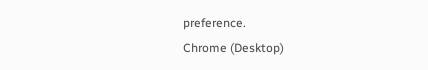preference.
Chrome (Desktop)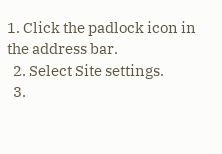1. Click the padlock icon in the address bar.
  2. Select Site settings.
  3.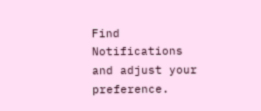Find Notifications and adjust your preference.